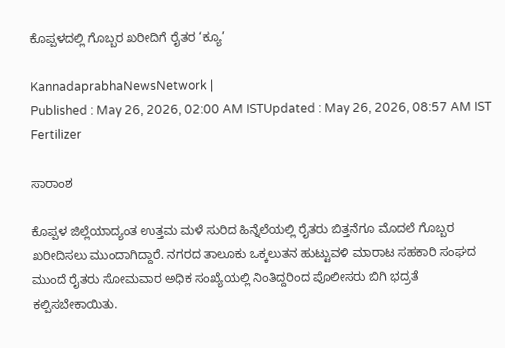ಕೊಪ್ಪಳದಲ್ಲಿ ಗೊಬ್ಬರ ಖರೀದಿಗೆ ರೈತರ ‘ಕ್ಯೂ’

KannadaprabhaNewsNetwork |
Published : May 26, 2026, 02:00 AM ISTUpdated : May 26, 2026, 08:57 AM IST
Fertilizer

ಸಾರಾಂಶ

ಕೊಪ್ಪಳ ಜಿಲ್ಲೆಯಾದ್ಯಂತ ಉತ್ತಮ ಮಳೆ ಸುರಿದ ಹಿನ್ನೆಲೆಯಲ್ಲಿ ರೈತರು ಬಿತ್ತನೆಗೂ ಮೊದಲೆ ಗೊಬ್ಬರ ಖರೀದಿಸಲು ಮುಂದಾಗಿದ್ದಾರೆ. ನಗರದ ತಾಲೂಕು ಒಕ್ಕಲುತನ ಹುಟ್ಟುವಳಿ ಮಾರಾಟ ಸಹಕಾರಿ ಸಂಘದ ಮುಂದೆ ರೈತರು ಸೋಮವಾರ ಅಧಿಕ ಸಂಖ್ಯೆಯಲ್ಲಿ ನಿಂತಿದ್ದರಿಂದ ಪೊಲೀಸರು ಬಿಗಿ ಭದ್ರತೆ ಕಲ್ಪಿಸಬೇಕಾಯಿತು.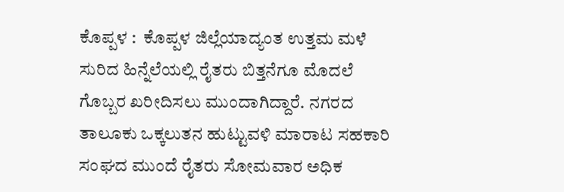ಕೊಪ್ಪಳ :  ಕೊಪ್ಪಳ ಜಿಲ್ಲೆಯಾದ್ಯಂತ ಉತ್ತಮ ಮಳೆ ಸುರಿದ ಹಿನ್ನೆಲೆಯಲ್ಲಿ ರೈತರು ಬಿತ್ತನೆಗೂ ಮೊದಲೆ ಗೊಬ್ಬರ ಖರೀದಿಸಲು ಮುಂದಾಗಿದ್ದಾರೆ. ನಗರದ ತಾಲೂಕು ಒಕ್ಕಲುತನ ಹುಟ್ಟುವಳಿ ಮಾರಾಟ ಸಹಕಾರಿ ಸಂಘದ ಮುಂದೆ ರೈತರು ಸೋಮವಾರ ಅಧಿಕ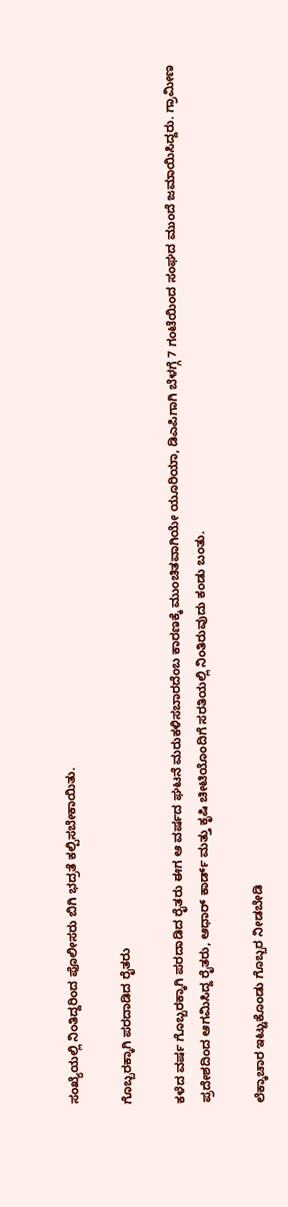ಸಂಖ್ಯೆಯಲ್ಲಿ ನಿಂತಿದ್ದರಿಂದ ಪೊಲೀಸರು ಬಿಗಿ ಭದ್ರತೆ ಕಲ್ಪಿಸಬೇಕಾಯಿತು.

ಗೊಬ್ಬರಕ್ಕಾಗಿ ಪರದಾಡಿದ ರೈತರು

ಕಳೆದ ವರ್ಷ ಗೊಬ್ಬರಕ್ಕಾಗಿ ಪರದಾಡಿದ ರೈತರು ಈಗ ಆ ವರ್ಷದ ಘಟನೆ ಮರುಕಳಿಸಬಾರದೆಂಬ ಕಾರಣಕ್ಕೆ ಮುಂಚಿತವಾಗಿಯೇ ಯೂರಿಯಾ, ಡಿಎಪಿಗಾಗಿ ಬೆಳಗ್ಗೆ 7 ಗಂಟೆಯಿಂದ ಸಂಘದ ಮುಂದೆ ಜಮಾಯಿಸಿದ್ದರು. ಗ್ರಾಮೀಣ ಪ್ರದೇಶದಿಂದ ಆಗಮಿಸಿದ್ದ ರೈತರು, ಆಧಾರ್ ಕಾರ್ಡ್‌ ಮತ್ತು ಕೃಷಿ ಚೀಟಿಯೊಂದಿಗೆ ಸರತಿಯಲ್ಲಿ ನಿಂತಿರುವುದು ಕಂಡು ಬಂತು.

ಲೆಕ್ಕಾಚಾರ ಇಟ್ಟುಕೊಂಡು ಗೊಬ್ಬರ ನೀಡಬೇಡಿ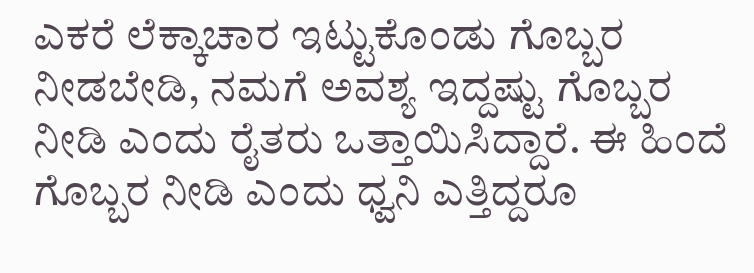ಎಕರೆ ಲೆಕ್ಕಾಚಾರ ಇಟ್ಟುಕೊಂಡು ಗೊಬ್ಬರ ನೀಡಬೇಡಿ, ನಮಗೆ ಅವಶ್ಯ ಇದ್ದಷ್ಟು ಗೊಬ್ಬರ ನೀಡಿ ಎಂದು ರೈತರು ಒತ್ತಾಯಿಸಿದ್ದಾರೆ. ಈ ಹಿಂದೆ ಗೊಬ್ಬರ ನೀಡಿ ಎಂದು ಧ್ವನಿ ಎತ್ತಿದ್ದರೂ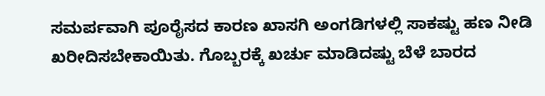ಸಮರ್ಪವಾಗಿ ಪೂರೈಸದ ಕಾರಣ ಖಾಸಗಿ ಅಂಗಡಿಗಳಲ್ಲಿ ಸಾಕಷ್ಟು ಹಣ ನೀಡಿ ಖರೀದಿಸಬೇಕಾಯಿತು. ಗೊಬ್ಬರಕ್ಕೆ ಖರ್ಚು ಮಾಡಿದಷ್ಟು ಬೆಳೆ ಬಾರದ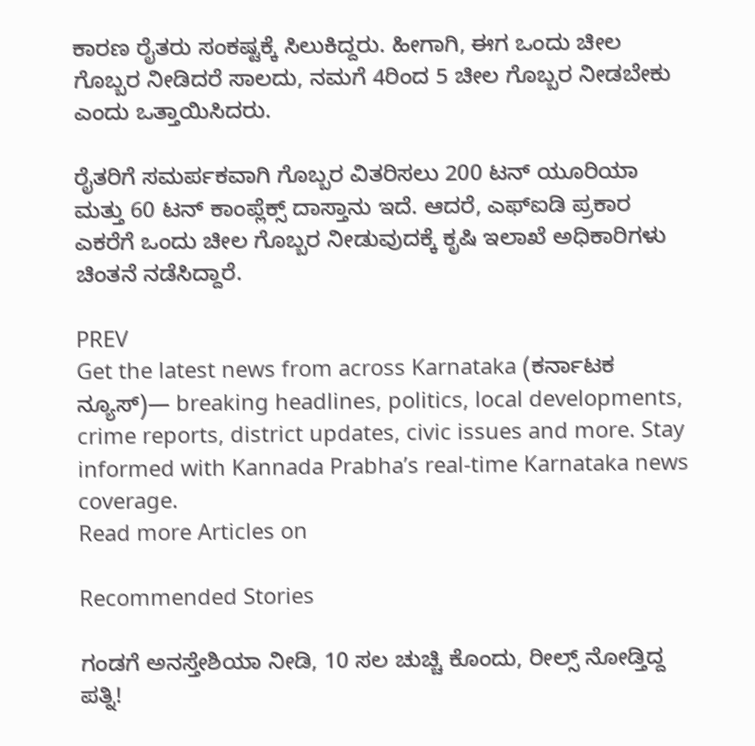ಕಾರಣ ರೈತರು ಸಂಕಷ್ಟಕ್ಕೆ ಸಿಲುಕಿದ್ದರು. ಹೀಗಾಗಿ, ಈಗ ಒಂದು ಚೀಲ ಗೊಬ್ಬರ ನೀಡಿದರೆ ಸಾಲದು, ನಮಗೆ 4ರಿಂದ 5 ಚೀಲ ಗೊಬ್ಬರ ನೀಡಬೇಕು ಎಂದು ಒತ್ತಾಯಿಸಿದರು.

ರೈತರಿಗೆ ಸಮರ್ಪಕವಾಗಿ ಗೊಬ್ಬರ ವಿತರಿಸಲು 200 ಟನ್ ಯೂರಿಯಾ ಮತ್ತು 60 ಟನ್ ಕಾಂಪ್ಲೆಕ್ಸ್ ದಾಸ್ತಾನು ಇದೆ. ಆದರೆ, ಎಫ್ಐಡಿ ಪ್ರಕಾರ ಎಕರೆಗೆ ಒಂದು ಚೀಲ ಗೊಬ್ಬರ ನೀಡುವುದಕ್ಕೆ ಕೃಷಿ ಇಲಾಖೆ ಅಧಿಕಾರಿಗಳು ಚಿಂತನೆ ನಡೆಸಿದ್ದಾರೆ.

PREV
Get the latest news from across Karnataka (ಕರ್ನಾಟಕ ನ್ಯೂಸ್)— breaking headlines, politics, local developments, crime reports, district updates, civic issues and more. Stay informed with Kannada Prabha’s real‑time Karnataka news coverage.
Read more Articles on

Recommended Stories

ಗಂಡಗೆ ಅನಸ್ತೇಶಿಯಾ ನೀಡಿ, 10 ಸಲ ಚುಚ್ಚಿ ಕೊಂದು, ರೀಲ್ಸ್‌ ನೋಡ್ತಿದ್ದ ಪತ್ನಿ!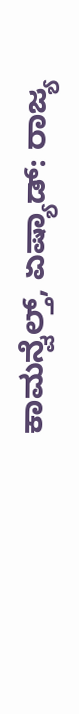ಕಾಮನ್ವೆಲ್ತ್‌, ಏಷ್ಯಾಡ್‌: ರಾಜ್ಯ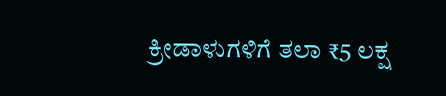ಕ್ರೀಡಾಳುಗಳಿಗೆ ತಲಾ ₹5 ಲಕ್ಷ